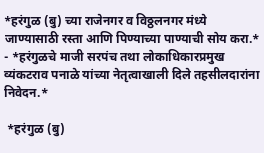*हरंगुळ (बु) च्या राजेनगर व विठ्ठलनगर मंध्ये जाण्यासाठी रस्ता आणि पिण्याच्या पाण्याची सोय करा.* - *हरंगुळचे माजी सरपंच तथा लोकाधिकारप्रमुख व्यंकटराव पनाळे यांच्या नेतृत्वाखाली दिले तहसीलदारांना निवेदन.*

 *हरंगुळ (बु)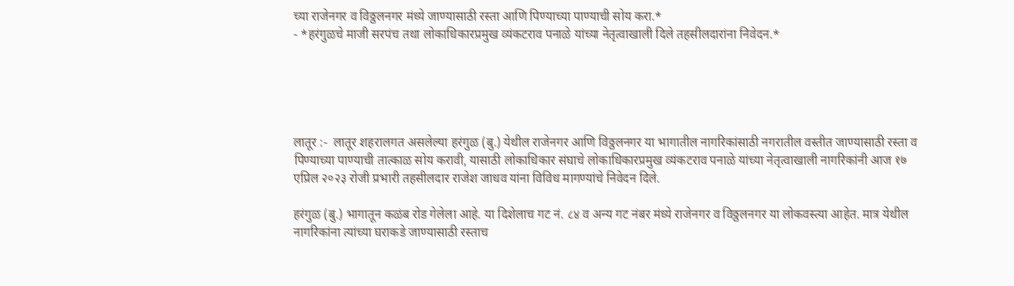च्या राजेनगर व विठ्ठलनगर मंध्ये जाण्यासाठी रस्ता आणि पिण्याच्या पाण्याची सोय करा.*
- *हरंगुळचे माजी सरपंच तथा लोकाधिकारप्रमुख व्यंकटराव पनाळे यांच्या नेतृत्वाखाली दिले तहसीलदारांना निवेदन.*





लातूर :-  लातूर शहरालगत असलेल्या हरंगुळ (बु.) येथील राजेनगर आणि विठ्ठलनगर या भागातील नागरिकांसाठी नगरातील वस्तीत जाण्यासाठी रस्ता व पिण्याच्या पाण्याची तात्काळ सोय करावी, यासाठी लोकाधिकार संघाचे लोकाधिकारप्रमुख व्यंकटराव पनाळे यांच्या नेतृत्वाखाली नागरिकांनी आज १७ एप्रिल २०२३ रोजी प्रभारी तहसीलदार राजेश जाधव यांना विविध मागण्यांचे निवेदन दिले.

हरंगुळ (बु.) भागातून कळंब रोड गेलेला आहे. या दिशेलाच गट नं. ८४ व अन्य गट नंबर मंध्ये राजेनगर व विठ्ठलनगर या लोकवस्त्या आहेत. मात्र येथील नागरिकांना त्यांच्या घराकडे जाण्यासाठी रस्ताच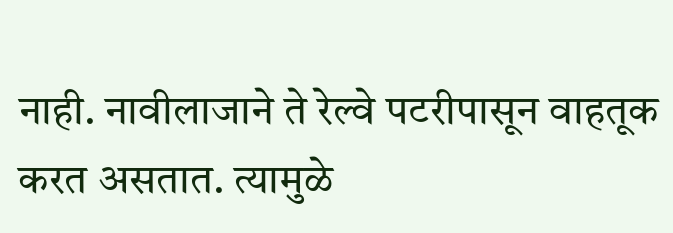नाही. नावीलाजाने ते रेल्वे पटरीपासून वाहतूक करत असतात. त्यामुळे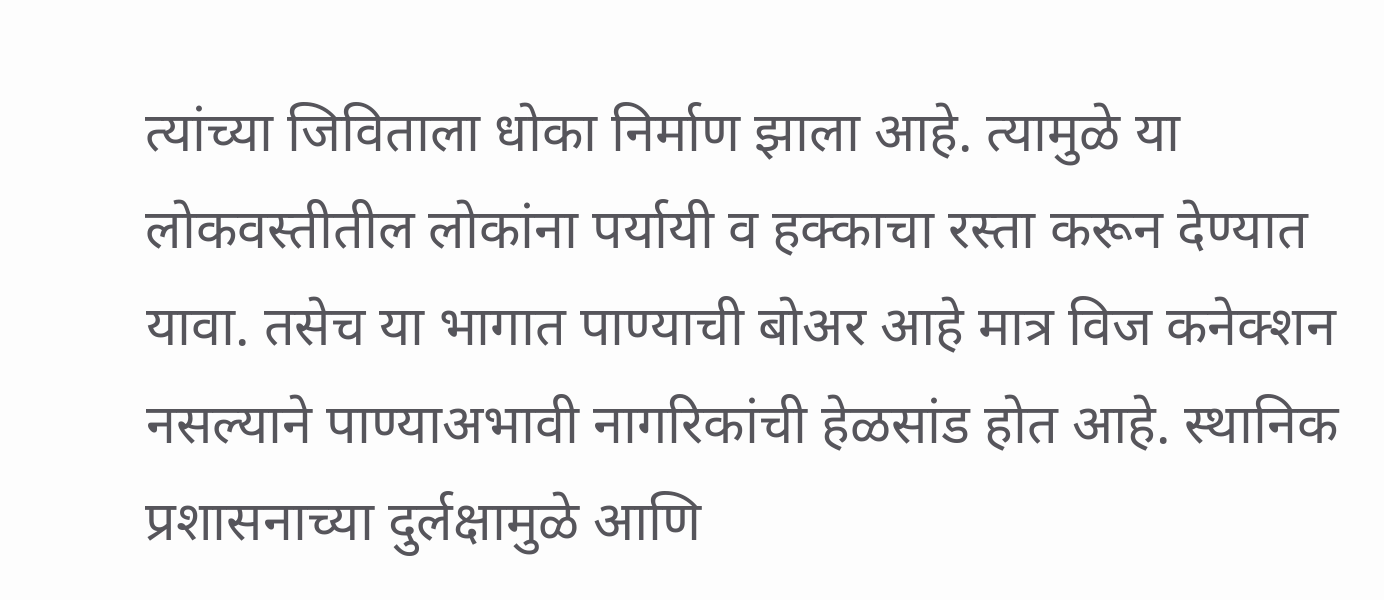त्यांच्या जिविताला धोका निर्माण झाला आहे. त्यामुळे या लोकवस्तीतील लोकांना पर्यायी व हक्काचा रस्ता करून देण्यात यावा. तसेच या भागात पाण्याची बोअर आहे मात्र विज कनेक्शन नसल्याने पाण्याअभावी नागरिकांची हेळसांड होत आहे. स्थानिक प्रशासनाच्या दुर्लक्षामुळे आणि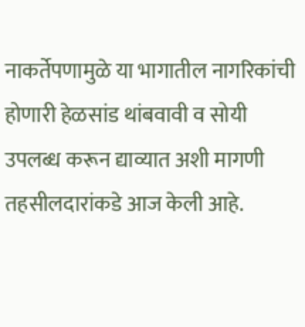नाकर्तेपणामुळे या भागातील नागरिकांची होणारी हेळसांड थांबवावी व सोयी उपलब्ध करून द्याव्यात अशी मागणी तहसीलदारांकडे आज केली आहे.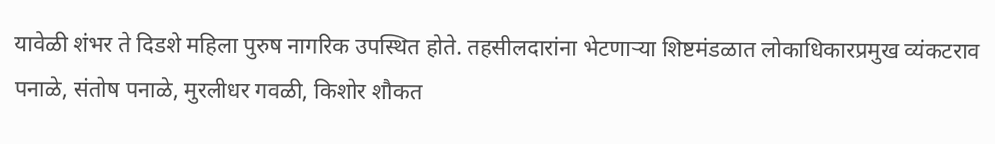यावेळी शंभर ते दिडशे महिला पुरुष नागरिक उपस्थित होते. तहसीलदारांना भेटणार्‍या शिष्टमंडळात लोकाधिकारप्रमुख व्यंकटराव पनाळे, संतोष पनाळे, मुरलीधर गवळी, किशोर शौकत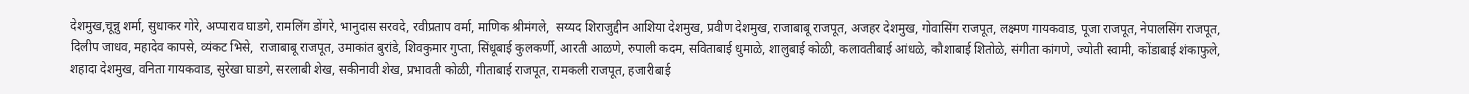देशमुख,चून्नु शर्मा, सुधाकर गोरे, अप्पाराव घाडगे, रामलिंग डोंगरे, भानुदास सरवदे, रवीप्रताप वर्मा, माणिक श्रीमंगले,  सय्यद शिराजुद्दीन आशिया देशमुख, प्रवीण देशमुख, राजाबाबू राजपूत, अजहर देशमुख, गोवासिंग राजपूत, लक्ष्मण गायकवाड, पूजा राजपूत, नेपालसिंग राजपूत, दिलीप जाधव, महादेव कापसे, व्यंकट भिसे,  राजाबाबू राजपूत, उमाकांत बुरांडे, शिवकुमार गुप्ता, सिंधूबाई कुलकर्णी, आरती आळणे, रुपाली कदम, सविताबाई धुमाळे, शालुबाई कोळी, कलावतीबाई आंधळे, कौशाबाई शितोळे, संगीता कांगणे, ज्योती स्वामी, कोंडाबाई शंकाफुले, शहादा देशमुख, वनिता गायकवाड, सुरेखा घाडगे, सरलाबी शेख, सकीनावी शेख, प्रभावती कोळी, गीताबाई राजपूत, रामकली राजपूत, हजारीबाई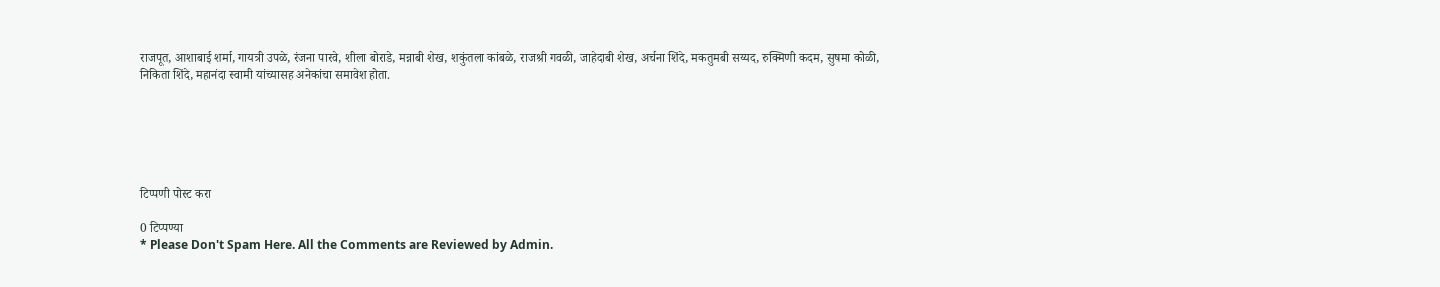राजपूत, आशाबाई शर्मा, गायत्री उपळे, रंजना पारवे, शीला बोराडे, मन्नाबी शेख, शकुंतला कांबळे, राजश्री गवळी, जाहेदाबी शेख, अर्चना शिंदे, मकतुमबी सय्यद, रुक्मिणी कदम, सुषमा कोळी, निकिता शिंदे, महानंदा स्वामी यांच्यासह अनेकांचा समावेश होता.






टिप्पणी पोस्ट करा

0 टिप्पण्या
* Please Don't Spam Here. All the Comments are Reviewed by Admin.